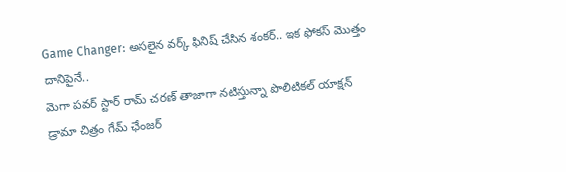Game Changer: అసలైన వర్క్ ఫినిష్ చేసిన శంకర్.. ఇక ఫోకస్ మొత్తం దానిపైనే..
మెగా పవర్ స్టార్ రామ్ చరణ్ తాజాగా నటిస్తున్నా పొలిటికల్ యాక్షన్ డ్రామా చిత్రం గేమ్ ఛేంజర్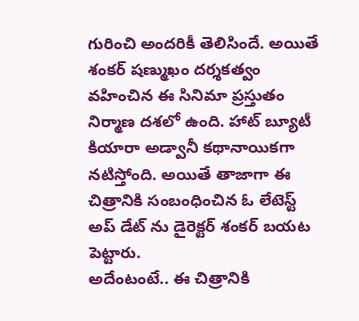గురించి అందరికీ తెలిసిందే. అయితే శంకర్ షణ్ముఖం దర్శకత్వం వహించిన ఈ సినిమా ప్రస్తుతం నిర్మాణ దశలో ఉంది. హాట్ బ్యూటీ కియారా అడ్వానీ కథానాయికగా నటిస్తోంది. అయితే తాజాగా ఈ చిత్రానికి సంబంధించిన ఓ లేటెస్ట్ అప్ డేట్ ను డైరెక్టర్ శంకర్ బయట పెట్టారు.
అదేంటంటే.. ఈ చిత్రానికి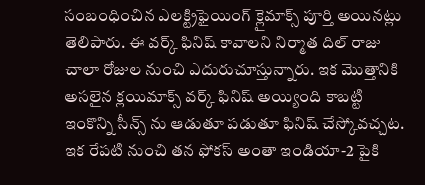సంబంధించిన ఎలక్ట్రిఫైయింగ్ క్లైమాక్స్ పూర్తి అయినట్లు తెలిపారు. ఈ వర్క్ ఫినిష్ కావాలని నిర్మాత దిల్ రాజు చాలా రోజుల నుంచి ఎదురుచూస్తున్నారు. ఇక మొత్తానికి అసలైన క్లయిమాక్స్ వర్క్ ఫినిష్ అయ్యింది కాబట్టి ఇంకొన్ని సీన్స్ ను ఆడుతూ పడుతూ ఫినిష్ చేస్కోవచ్చట. ఇక రేపటి నుంచి తన ఫోకస్ అంతా ఇండియా-2 పైకి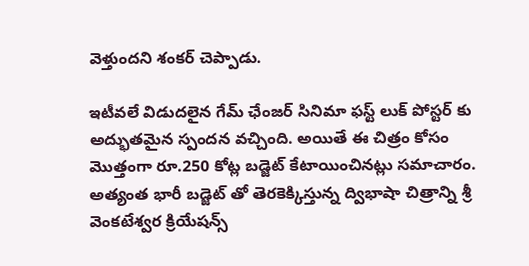వెళ్తుందని శంకర్ చెప్పాడు.

ఇటీవలే విడుదలైన గేమ్ ఛేంజర్ సినిమా ఫస్ట్ లుక్ పోస్టర్ కు అద్భుతమైన స్పందన వచ్చింది. అయితే ఈ చిత్రం కోసం మొత్తంగా రూ.250 కోట్ల బడ్జెట్ కేటాయించినట్లు సమాచారం. అత్యంత భారీ బడ్జెట్ తో తెరకెక్కిస్తున్న ద్విభాషా చిత్రాన్ని శ్రీ వెంకటేశ్వర క్రియేషన్స్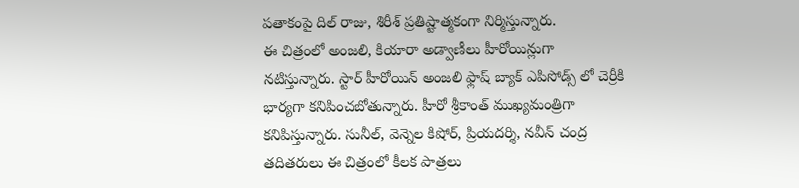పతాకంపై దిల్ రాజు, శిరీశ్ ప్రతిష్టాత్మకంగా నిర్మిస్తున్నారు.
ఈ చిత్రంలో అంజలి, కియారా అడ్వాణీలు హీరోయిన్లుగా నటిస్తున్నారు. స్టార్ హీరోయిన్ అంజలి ఫ్లాష్ బ్యాక్ ఎపిసోడ్స్ లో చెర్రీకి భార్యగా కనిపించబోతున్నారు. హీరో శ్రీకాంత్ ముఖ్యమంత్రిగా కనిపిస్తున్నారు. సునీల్, వెన్నెల కిషోర్, ప్రియదర్శి, నవీన్ చంద్ర తదితరులు ఈ చిత్రంలో కీలక పాత్రలు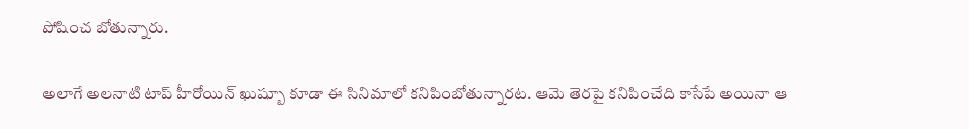పోషించ బోతున్నారు.

అలాగే అలనాటి టాప్ హీరోయిన్ ఖుష్బూ కూడా ఈ సినిమాలో కనిపింబోతున్నారట. ఆమె తెరపై కనిపించేది కాసేపే అయినా ఆ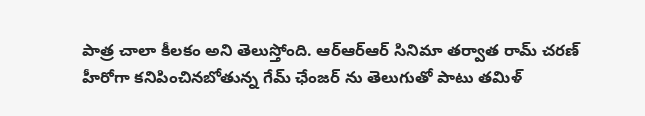పాత్ర చాలా కీలకం అని తెలుస్తోంది. ఆర్ఆర్ఆర్ సినిమా తర్వాత రామ్ చరణ్ హీరోగా కనిపించినబోతున్న గేమ్ ఛేంజర్ ను తెలుగుతో పాటు తమిళ్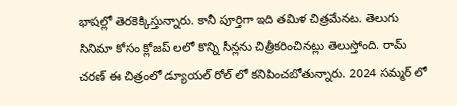భాషల్లో తెరకెక్కిస్తున్నారు. కానీ పూర్తిగా ఇది తమిళ చిత్రమేనట. తెలుగు సినిమా కోసం క్లోజప్ లలో కొన్ని సీన్లను చిత్రీకరించినట్లు తెలుస్తోంది. రామ్ చరణ్ ఈ చిత్రంలో డ్యూయల్ రోల్ లో కనిపించబోతున్నారు. 2024 సమ్మర్ లో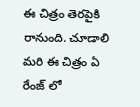ఈ చిత్రం తెరపైకి రానుంది. చూడాలి మరి ఈ చిత్రం ఏ రేంజ్ లో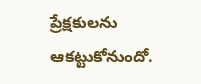ప్రేక్షకులను ఆకట్టుకోనుందో.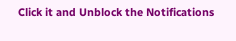Click it and Unblock the Notifications